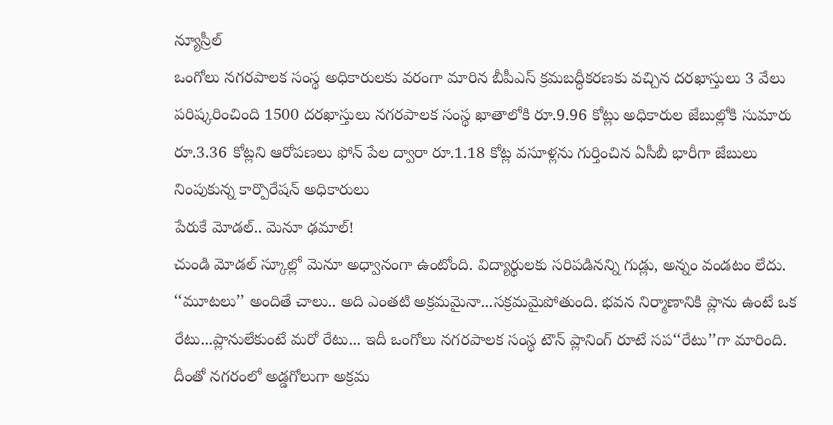న్యూస్రీల్
ఒంగోలు నగరపాలక సంస్థ అధికారులకు వరంగా మారిన బీపీఎస్ క్రమబద్ధీకరణకు వచ్చిన దరఖాస్తులు 3 వేలు పరిష్కరించింది 1500 దరఖాస్తులు నగరపాలక సంస్థ ఖాతాలోకి రూ.9.96 కోట్లు అధికారుల జేబుల్లోకి సుమారు రూ.3.36 కోట్లని ఆరోపణలు ఫోన్ పేల ద్వారా రూ.1.18 కోట్ల వసూళ్లను గుర్తించిన ఏసీబీ భారీగా జేబులు నింపుకున్న కార్పొరేషన్ అధికారులు
పేరుకే మోడల్.. మెనూ ఢమాల్!
చుండి మోడల్ స్కూల్లో మెనూ అధ్వానంగా ఉంటోంది. విద్యార్థులకు సరిపడినన్ని గుడ్లు, అన్నం వండటం లేదు.
‘‘మూటలు’’ అందితే చాలు.. అది ఎంతటి అక్రమమైనా...సక్రమమైపోతుంది. భవన నిర్మాణానికి ప్లాను ఉంటే ఒక రేటు...ప్లానులేకుంటే మరో రేటు... ఇదీ ఒంగోలు నగరపాలక సంస్థ టౌన్ ప్లానింగ్ రూటే సప‘‘రేటు’’గా మారింది. దీంతో నగరంలో అడ్డగోలుగా అక్రమ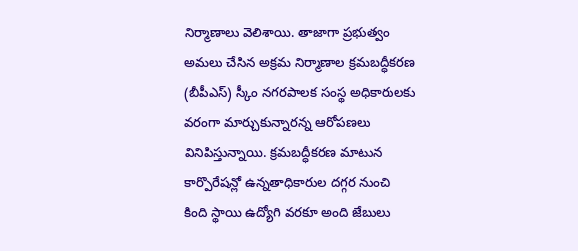నిర్మాణాలు వెలిశాయి. తాజాగా ప్రభుత్వం అమలు చేసిన అక్రమ నిర్మాణాల క్రమబద్ధీకరణ (బీపీఎస్) స్కీం నగరపాలక సంస్థ అధికారులకు వరంగా మార్చుకున్నారన్న ఆరోపణలు వినిపిస్తున్నాయి. క్రమబద్ధీకరణ మాటున కార్పొరేషన్లో ఉన్నతాధికారుల దగ్గర నుంచి కింది స్థాయి ఉద్యోగి వరకూ అంది జేబులు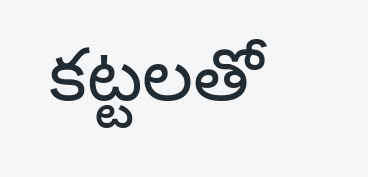కట్టలతో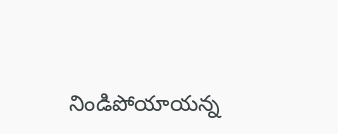నిండిపోయాయన్న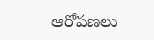ఆరోపణలు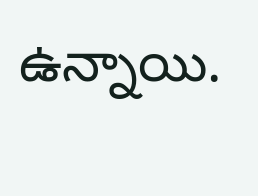ఉన్నాయి.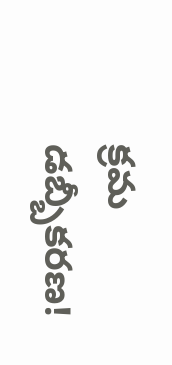క్రమ డబ్బీకరణ!